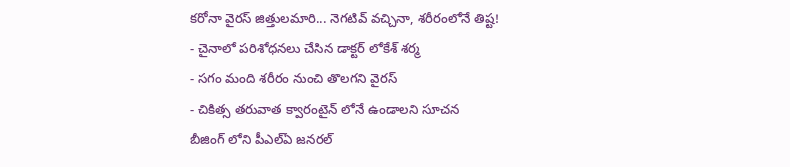కరోనా వైరస్ జిత్తులమారి... నెగటివ్ వచ్చినా, శరీరంలోనే తిష్ట!
- చైనాలో పరిశోధనలు చేసిన డాక్టర్ లోకేశ్ శర్మ
- సగం మంది శరీరం నుంచి తొలగని వైరస్
- చికిత్స తరువాత క్వారంటైన్ లోనే ఉండాలని సూచన
బీజింగ్ లోని పీఎల్ఏ జనరల్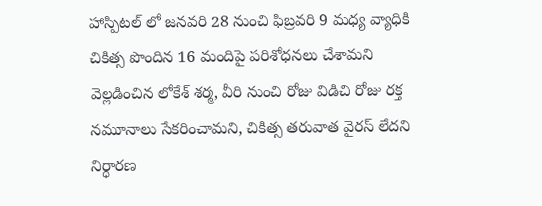హాస్పిటల్ లో జనవరి 28 నుంచి ఫిబ్రవరి 9 మధ్య వ్యాధికి చికిత్స పొందిన 16 మందిపై పరిశోధనలు చేశామని వెల్లడించిన లోకేశ్ శర్మ, వీరి నుంచి రోజు విడిచి రోజు రక్త నమూనాలు సేకరించామని, చికిత్స తరువాత వైరస్ లేదని నిర్ధారణ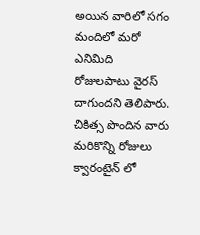అయిన వారిలో సగం మందిలో మరో ఎనిమిది రోజులపాటు వైరస్ దాగుందని తెలిపారు. చికిత్స పొందిన వారు మరికొన్ని రోజులు క్వారంటైన్ లో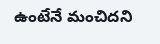ఉంటేనే మంచిదని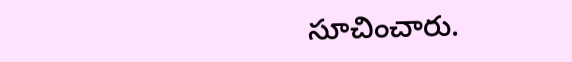సూచించారు.